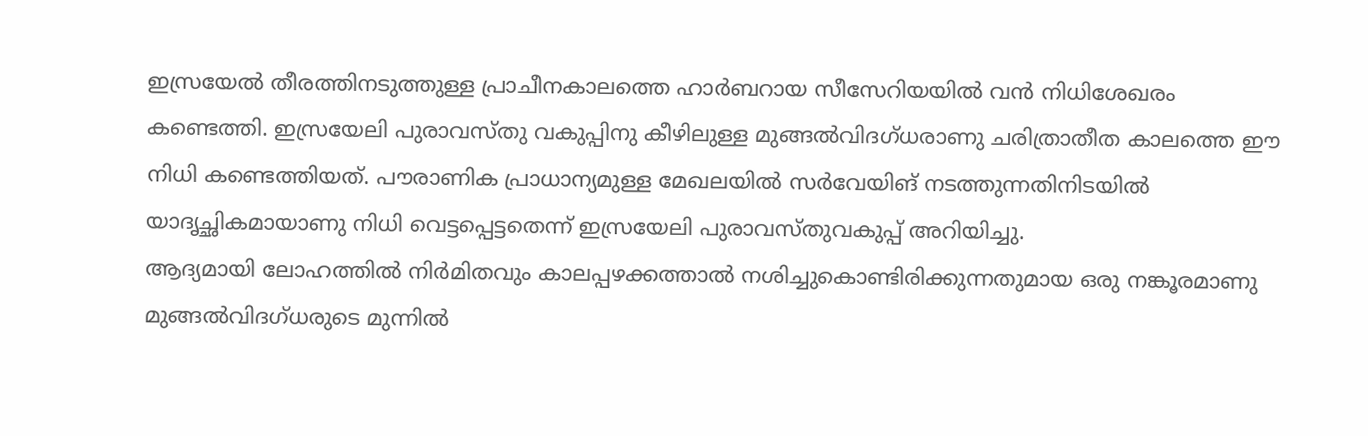ഇസ്രയേൽ തീരത്തിനടുത്തുള്ള പ്രാചീനകാലത്തെ ഹാർബറായ സീസേറിയയിൽ വൻ നിധിശേഖരം കണ്ടെത്തി. ഇസ്രയേലി പുരാവസ്തു വകുപ്പിനു കീഴിലുള്ള മുങ്ങൽവിദഗ്ധരാണു ചരിത്രാതീത കാലത്തെ ഈ നിധി കണ്ടെത്തിയത്. പൗരാണിക പ്രാധാന്യമുള്ള മേഖലയിൽ സർവേയിങ് നടത്തുന്നതിനിടയിൽ യാദൃച്ഛികമായാണു നിധി വെട്ടപ്പെട്ടതെന്ന് ഇസ്രയേലി പുരാവസ്തുവകുപ്പ് അറിയിച്ചു.
ആദ്യമായി ലോഹത്തിൽ നിർമിതവും കാലപ്പഴക്കത്താൽ നശിച്ചുകൊണ്ടിരിക്കുന്നതുമായ ഒരു നങ്കൂരമാണു മുങ്ങൽവിദഗ്ധരുടെ മുന്നിൽ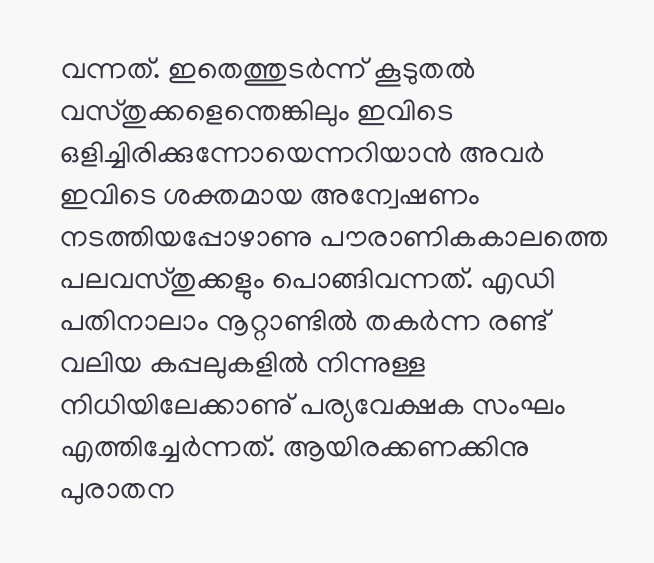വന്നത്. ഇതെത്തുടർന്ന് കൂടുതൽ വസ്തുക്കളെന്തെങ്കിലും ഇവിടെ ഒളിച്ചിരിക്കുന്നോയെന്നറിയാൻ അവർ ഇവിടെ ശക്തമായ അന്വേഷണം നടത്തിയപ്പോഴാണു പൗരാണികകാലത്തെ പലവസ്തുക്കളും പൊങ്ങിവന്നത്. എഡി പതിനാലാം നൂറ്റാണ്ടിൽ തകർന്ന രണ്ട് വലിയ കപ്പലുകളിൽ നിന്നുള്ള നിധിയിലേക്കാണു് പര്യവേക്ഷക സംഘം എത്തിച്ചേർന്നത്. ആയിരക്കണക്കിനു പുരാതന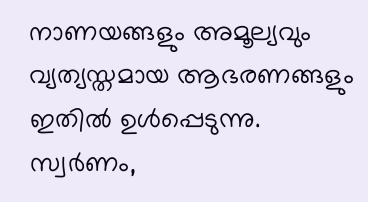നാണയങ്ങളും അമൂല്യവും വ്യത്യസ്തമായ ആഭരണങ്ങളും ഇതിൽ ഉൾപ്പെടുന്നു. സ്വർണം,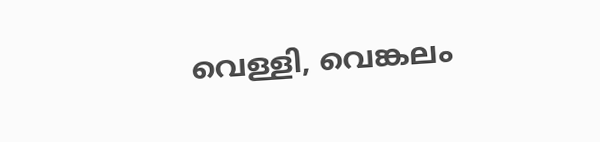വെള്ളി, വെങ്കലം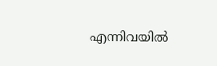എന്നിവയിൽ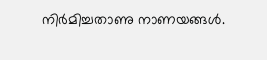നിർമിച്ചതാണു നാണയങ്ങൾ.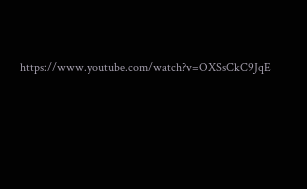https://www.youtube.com/watch?v=OXSsCkC9JqE